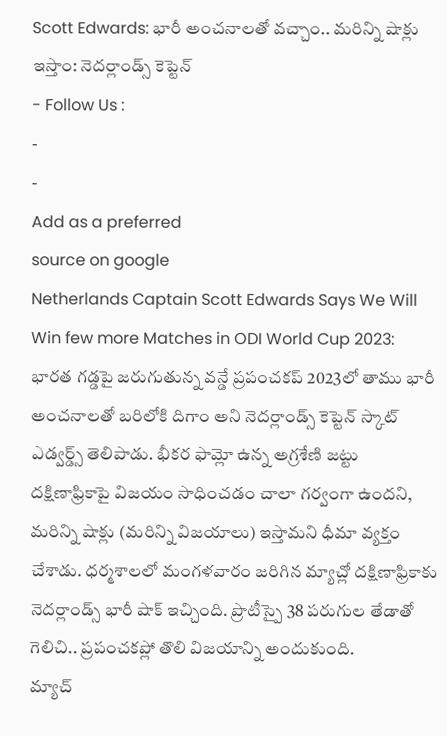Scott Edwards: భారీ అంచనాలతో వచ్చాం.. మరిన్ని షాక్లు ఇస్తాం: నెదర్లాండ్స్ కెప్టెన్
- Follow Us :
-
-
Add as a preferred
source on google
Netherlands Captain Scott Edwards Says We Will Win few more Matches in ODI World Cup 2023: భారత గడ్డపై జరుగుతున్న వన్డే ప్రపంచకప్ 2023లో తాము భారీ అంచనాలతో బరిలోకి దిగాం అని నెదర్లాండ్స్ కెప్టెన్ స్కాట్ ఎడ్వర్డ్స్ తెలిపాడు. భీకర ఫామ్లో ఉన్న అగ్రశేణి జట్టు దక్షిణాఫ్రికాపై విజయం సాధించడం చాలా గర్వంగా ఉందని, మరిన్ని షాక్లు (మరిన్ని విజయాలు) ఇస్తామని ధీమా వ్యక్తం చేశాడు. ధర్మశాలలో మంగళవారం జరిగిన మ్యాచ్లో దక్షిణాఫ్రికాకు నెదర్లాండ్స్ భారీ షాక్ ఇచ్చింది. ప్రొటీస్పై 38 పరుగుల తేడాతో గెలిచి.. ప్రపంచకప్లో తొలి విజయాన్ని అందుకుంది.
మ్యాచ్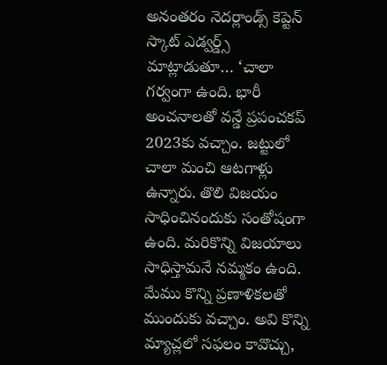అనంతరం నెదర్లాండ్స్ కెప్టెన్ స్కాట్ ఎడ్వర్డ్స్ మాట్లాడుతూ… ‘చాలా గర్వంగా ఉంది. భారీ అంచనాలతో వన్డే ప్రపంచకప్ 2023కు వచ్చాం. జట్టులో చాలా మంచి ఆటగాళ్లు ఉన్నారు. తొలి విజయం సాధించినందుకు సంతోషంగా ఉంది. మరికొన్ని విజయాలు సాధిస్తామనే నమ్మకం ఉంది. మేము కొన్ని ప్రణాళికలతో ముందుకు వచ్చాం. అవి కొన్ని మ్యాచ్లలో సఫలం కావొచ్చు,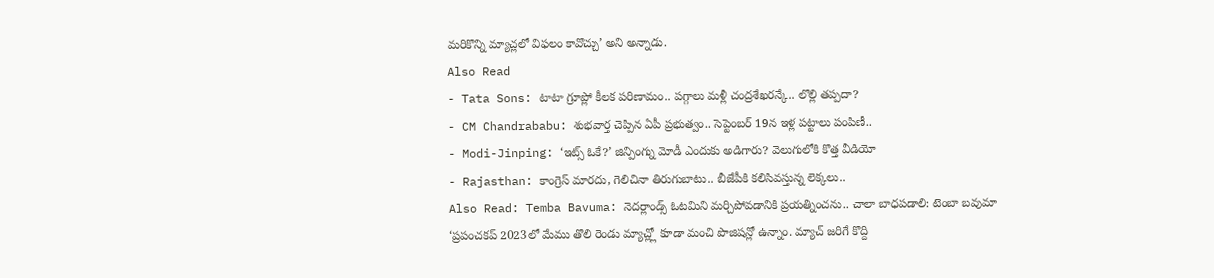మరికొన్ని మ్యాచ్లలో విఫలం కావొచ్చు’ అని అన్నాడు.
Also Read
- Tata Sons: టాటా గ్రూప్లో కీలక పరిణామం.. పగ్గాలు మళ్లీ చంద్రశేఖరన్కే.. లొల్లి తప్పదా?
- CM Chandrababu: శుభవార్త చెప్పిన ఏపీ ప్రభుత్వం.. సెప్టెంబర్ 19న ఇళ్ల పట్టాలు పంపిణీ..
- Modi-Jinping: ‘ఇట్స్ ఓకే?’ జిన్పింగ్ను మోడీ ఎందుకు అడిగారు? వెలుగులోకి కొత్త వీడియో
- Rajasthan: కాంగ్రెస్ మారదు, గెలిచినా తిరుగుబాటు.. బీజేపీకి కలిసివస్తున్న లెక్కలు..
Also Read: Temba Bavuma: నెదర్లాండ్స్ ఓటమిని మర్చిపోవడానికి ప్రయత్నించను.. చాలా బాధపడాలి: టెంబా బవుమా
‘ప్రపంచకప్ 2023లో మేము తొలి రెండు మ్యాచ్ల్లో కూడా మంచి పొజిషన్లో ఉన్నాం. మ్యాచ్ జరిగే కొద్ది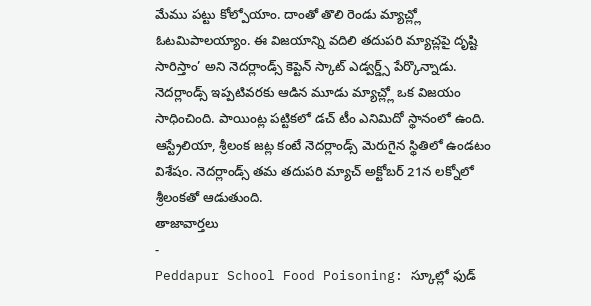మేము పట్టు కోల్పోయాం. దాంతో తొలి రెండు మ్యాచ్ల్లో ఓటమిపాలయ్యాం. ఈ విజయాన్ని వదిలి తదుపరి మ్యాచ్లపై దృష్టి సారిస్తాం’ అని నెదర్లాండ్స్ కెప్టెన్ స్కాట్ ఎడ్వర్డ్స్ పేర్కొన్నాడు. నెదర్లాండ్స్ ఇప్పటివరకు ఆడిన మూడు మ్యాచ్ల్లో ఒక విజయం సాధించింది. పాయింట్ల పట్టికలో డచ్ టీం ఎనిమిదో స్థానంలో ఉంది. ఆస్ట్రేలియా, శ్రీలంక జట్ల కంటే నెదర్లాండ్స్ మెరుగైన స్థితిలో ఉండటం విశేషం. నెదర్లాండ్స్ తమ తదుపరి మ్యాచ్ అక్టోబర్ 21న లక్నోలో శ్రీలంకతో ఆడుతుంది.
తాజావార్తలు
-
Peddapur School Food Poisoning: స్కూల్లో ఫుడ్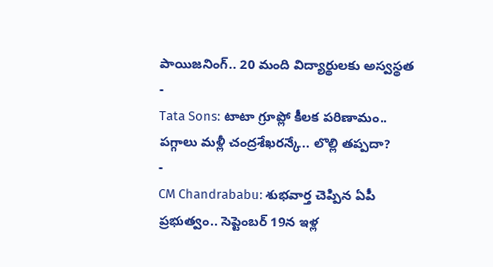పాయిజనింగ్.. 20 మంది విద్యార్థులకు అస్వస్థత
-
Tata Sons: టాటా గ్రూప్లో కీలక పరిణామం.. పగ్గాలు మళ్లీ చంద్రశేఖరన్కే.. లొల్లి తప్పదా?
-
CM Chandrababu: శుభవార్త చెప్పిన ఏపీ ప్రభుత్వం.. సెప్టెంబర్ 19న ఇళ్ల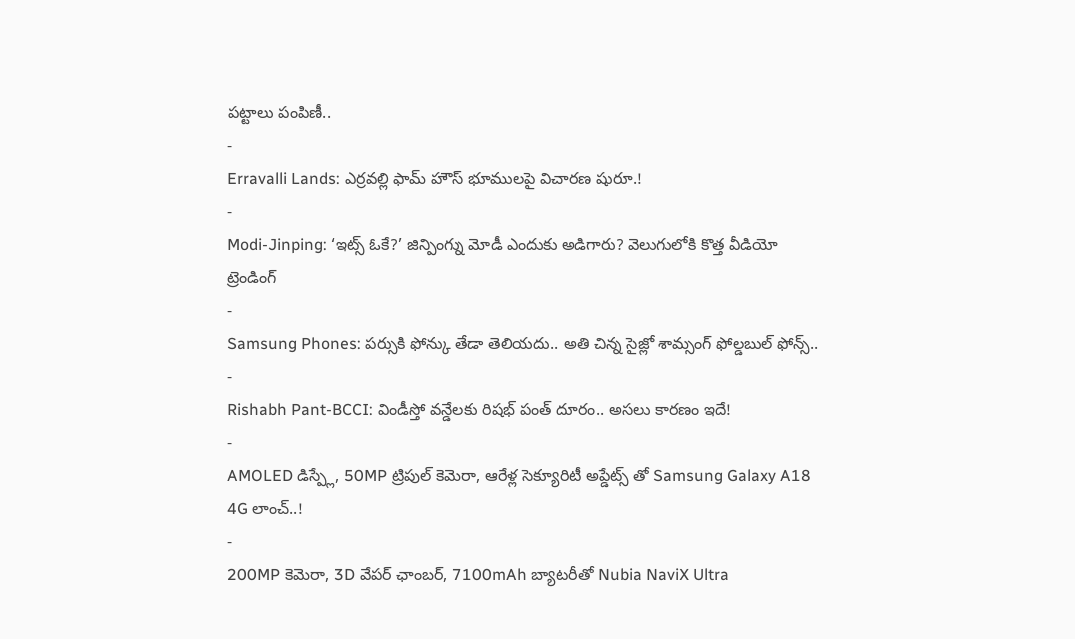పట్టాలు పంపిణీ..
-
Erravalli Lands: ఎర్రవల్లి ఫామ్ హౌస్ భూములపై విచారణ షురూ.!
-
Modi-Jinping: ‘ఇట్స్ ఓకే?’ జిన్పింగ్ను మోడీ ఎందుకు అడిగారు? వెలుగులోకి కొత్త వీడియో
ట్రెండింగ్
-
Samsung Phones: పర్సుకి ఫోన్కు తేడా తెలియదు.. అతి చిన్న సైజ్లో శామ్సంగ్ ఫోల్డబుల్ ఫోన్స్..
-
Rishabh Pant-BCCI: విండీస్తో వన్డేలకు రిషభ్ పంత్ దూరం.. అసలు కారణం ఇదే!
-
AMOLED డిస్ప్లే, 50MP ట్రిపుల్ కెమెరా, ఆరేళ్ల సెక్యూరిటీ అప్డేట్స్ తో Samsung Galaxy A18 4G లాంచ్..!
-
200MP కెమెరా, 3D వేపర్ ఛాంబర్, 7100mAh బ్యాటరీతో Nubia NaviX Ultra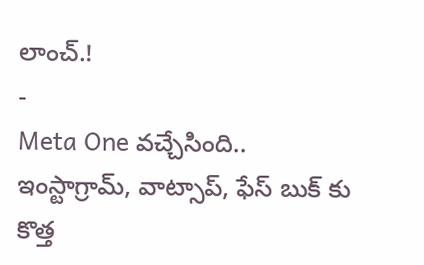లాంచ్.!
-
Meta One వచ్చేసింది.. ఇంస్టాగ్రామ్, వాట్సాప్, ఫేస్ బుక్ కు కొత్త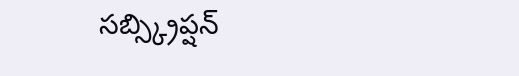సబ్స్క్రిప్షన్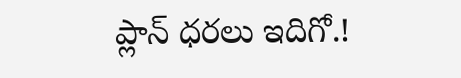ప్లాన్ ధరలు ఇదిగో.!